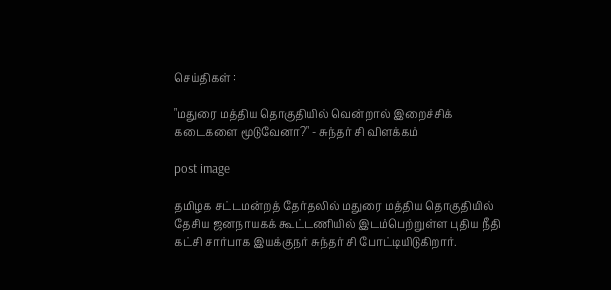செய்திகள் :

"மதுரை மத்திய தொகுதியில் வென்றால் இறைச்சிக் கடைகளை மூடுவேனா?" - சுந்தர் சி விளக்கம்

post image

தமிழக சட்டமன்றத் தேர்தலில் மதுரை மத்திய தொகுதியில் தேசிய ஜனநாயகக் கூட்டணியில் இடம்பெற்றுள்ள புதிய நீதி கட்சி சார்பாக இயக்குநர் சுந்தர் சி போட்டியிடுகிறார்.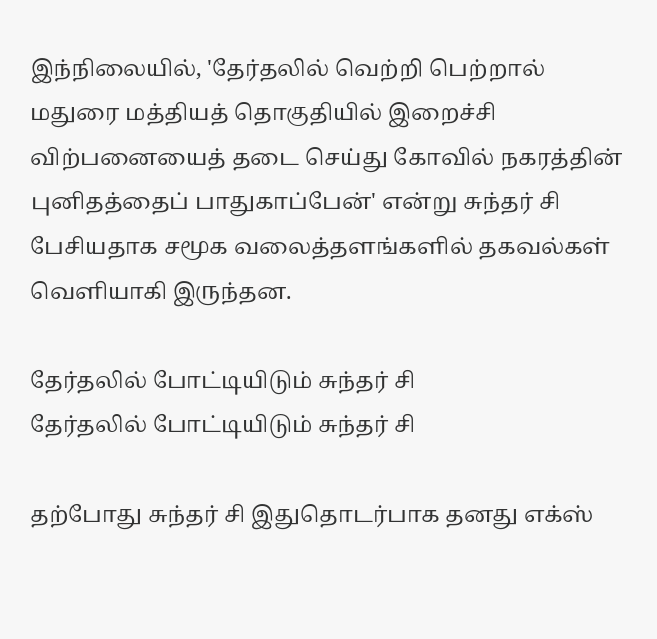இந்நிலையில், 'தேர்தலில் வெற்றி பெற்றால் மதுரை மத்தியத் தொகுதியில் இறைச்சி விற்பனையைத் தடை செய்து கோவில் நகரத்தின் புனிதத்தைப் பாதுகாப்பேன்' என்று சுந்தர் சி பேசியதாக சமூக வலைத்தளங்களில் தகவல்கள் வெளியாகி இருந்தன.

தேர்தலில் போட்டியிடும் சுந்தர் சி
தேர்தலில் போட்டியிடும் சுந்தர் சி

தற்போது சுந்தர் சி இதுதொடர்பாக தனது எக்ஸ்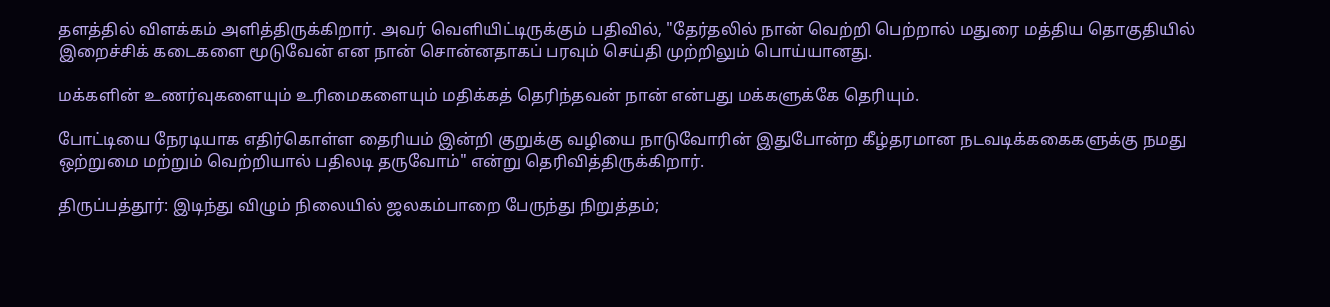தளத்தில் விளக்கம் அளித்திருக்கிறார். அவர் வெளியிட்டிருக்கும் பதிவில், "தேர்தலில் நான் வெற்றி பெற்றால் மதுரை மத்திய தொகுதியில் இறைச்சிக் கடைகளை மூடுவேன் என நான் சொன்னதாகப் பரவும் செய்தி முற்றிலும் பொய்யானது.

மக்களின் உணர்வுகளையும் உரிமைகளையும் மதிக்கத் தெரிந்தவன் நான் என்பது மக்களுக்கே தெரியும்.

போட்டியை நேரடியாக எதிர்கொள்ள தைரியம் இன்றி குறுக்கு வழியை நாடுவோரின் இதுபோன்ற கீழ்தரமான நடவடிக்ககைகளுக்கு நமது ஒற்றுமை மற்றும் வெற்றியால் பதிலடி தருவோம்" என்று தெரிவித்திருக்கிறார்.

திருப்பத்தூர்: இடிந்து விழும் நிலையில் ஜலகம்பாறை பேருந்து நிறுத்தம்;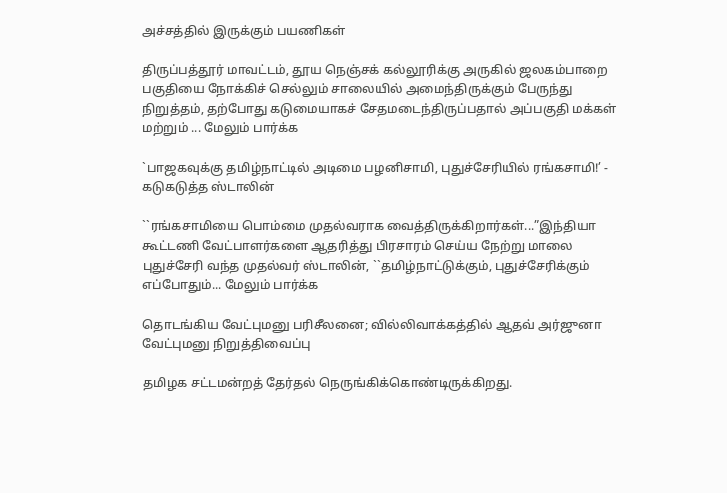அச்சத்தில் இருக்கும் பயணிகள்

திருப்பத்தூர் மாவட்டம், தூய நெஞ்சக் கல்லூரிக்கு அருகில் ஜலகம்பாறை பகுதியை நோக்கிச் செல்லும் சாலையில் அமைந்திருக்கும் பேருந்து நிறுத்தம், தற்போது கடுமையாகச் சேதமடைந்திருப்பதால் அப்பகுதி மக்கள் மற்றும் ... மேலும் பார்க்க

`பாஜகவுக்கு தமிழ்நாட்டில் அடிமை பழனிசாமி, புதுச்சேரியில் ரங்கசாமி!’ - கடுகடுத்த ஸ்டாலின்

``ரங்கசாமியை பொம்மை முதல்வராக வைத்திருக்கிறார்கள்...”இந்தியா கூட்டணி வேட்பாளர்களை ஆதரித்து பிரசாரம் செய்ய நேற்று மாலை புதுச்சேரி வந்த முதல்வர் ஸ்டாலின், ``தமிழ்நாட்டுக்கும், புதுச்சேரிக்கும் எப்போதும்... மேலும் பார்க்க

தொடங்கிய வேட்புமனு பரிசீலனை; வில்லிவாக்கத்தில் ஆதவ் அர்ஜுனா வேட்புமனு நிறுத்திவைப்பு

தமிழக சட்டமன்றத் தேர்தல் நெருங்கிக்கொண்டிருக்கிறது.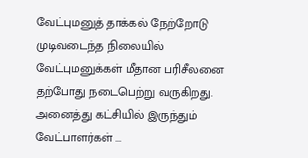வேட்புமனுத் தாக்கல் நேற்றோடு முடிவடைந்த நிலையில் வேட்புமனுக்கள் மீதான பரிசீலனை தற்போது நடைபெற்று வருகிறது. அனைத்து கட்சியில் இருந்தும் வேட்பாளர்கள் ...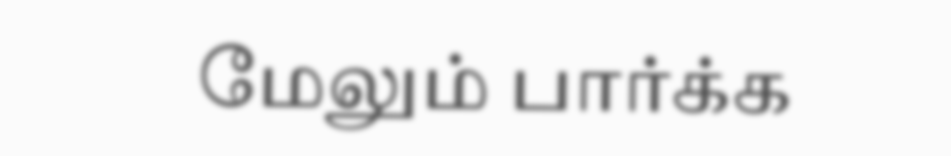மேலும் பார்க்க